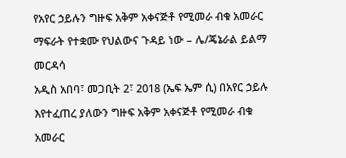የአየር ኃይሉን ግዙፍ አቅም አቀናጅቶ የሚመራ ብቁ አመራር ማፍራት የተቋሙ የህልውና ጉዳይ ነው – ሌ/ጄኔራል ይልማ መርዳሳ
አዲስ አበባ፣ መጋቢት 2፣ 2018 (ኤፍ ኤም ሲ) በአየር ኃይሉ እየተፈጠረ ያለውን ግዙፍ አቅም አቀናጅቶ የሚመራ ብቁ አመራር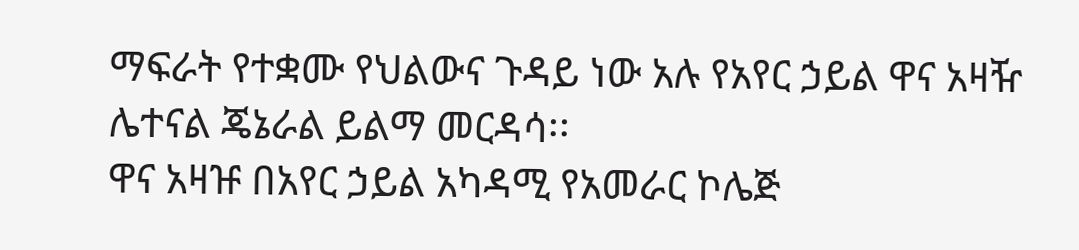ማፍራት የተቋሙ የህልውና ጉዳይ ነው አሉ የአየር ኃይል ዋና አዛዥ ሌተናል ጄኔራል ይልማ መርዳሳ፡፡
ዋና አዛዡ በአየር ኃይል አካዳሚ የአመራር ኮሌጅ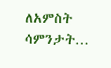ለአምስት ሳምንታት…